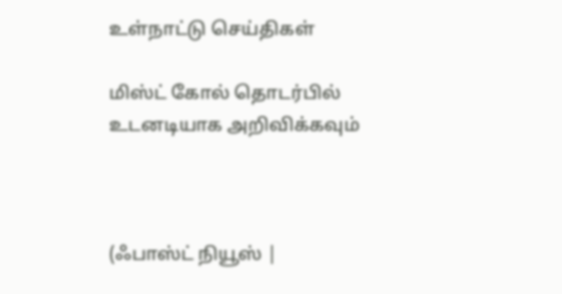உள்நாட்டு செய்திகள்

மிஸ்ட் கோல் தொடர்பில் உடனடியாக அறிவிக்கவும்



(ஃபாஸ்ட் நியூஸ் |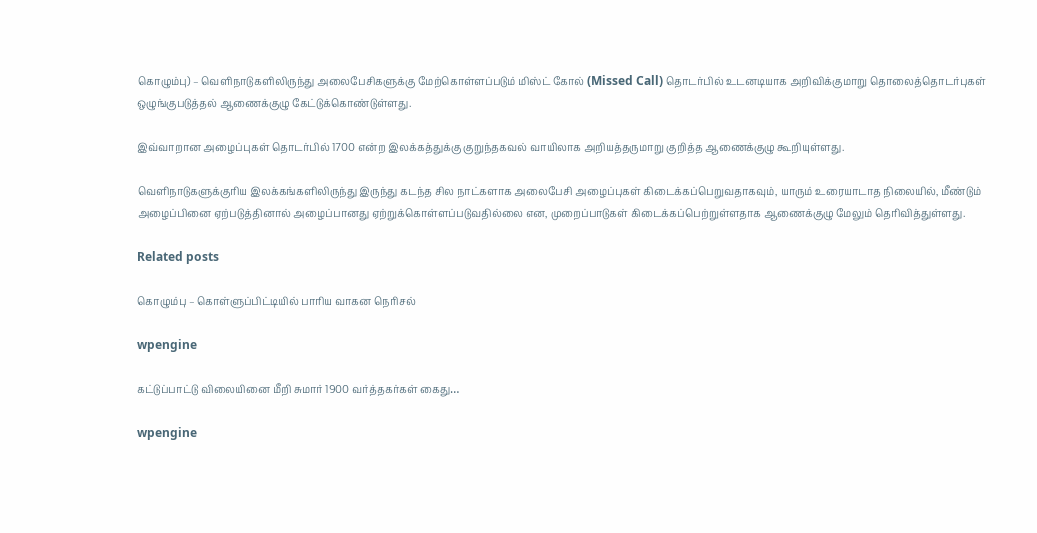கொழும்பு) – வௌிநாடுகளிலிருந்து அலைபேசிகளுக்கு மேற்கொள்ளப்படும் மிஸ்ட் கோல் (Missed Call) தொடர்பில் உடனடியாக அறிவிக்குமாறு தொலைத்தொடர்புகள் ஒழுங்குபடுத்தல் ஆணைக்குழு கேட்டுக்கொண்டுள்ளது.

இவ்வாறான அழைப்புகள் தொடர்பில் 1700 என்ற இலக்கத்துக்கு குறுந்தகவல் வாயிலாக அறியத்தருமாறு குறித்த ஆணைக்குழு கூறியுள்ளது.

வௌிநாடுகளுக்குரிய இலக்கங்களிலிருந்து இருந்து கடந்த சில நாட்களாக அலைபேசி அழைப்புகள் கிடைக்கப்பெறுவதாகவும், யாரும் உரையாடாத நிலையில், மீண்டும் அழைப்பினை ஏற்படுத்தினால் அழைப்பானது ஏற்றுக்கொள்ளப்படுவதில்லை என, முறைப்பாடுகள் கிடைக்கப்பெற்றுள்ளதாக ஆணைக்குழு மேலும் தெரிவித்துள்ளது.

Related posts

கொழும்பு – கொள்ளுப்பிட்டியில் பாரிய வாகன நெரிசல்

wpengine

கட்டுப்பாட்டு விலையினை மீறி சுமார் 1900 வர்த்தகர்கள் கைது…

wpengine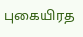புகையிரத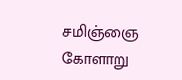சமிஞ்ஞை கோளாறு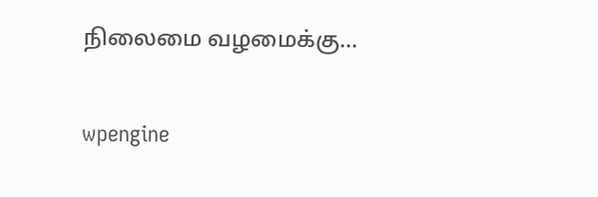நிலைமை வழமைக்கு…

wpengine